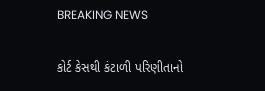BREAKING NEWS

કોર્ટ કેસથી કંટાળી પરિણીતાનો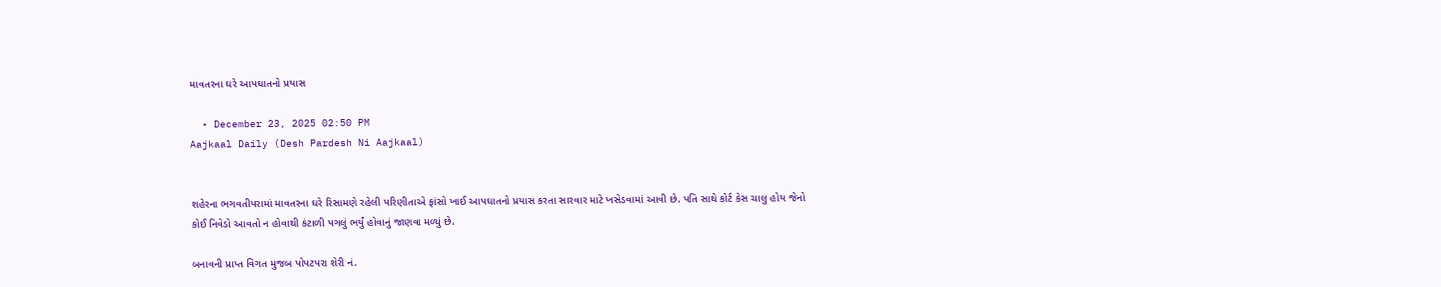માવતરના ઘરે આપઘાતનો પ્રયાસ

  • December 23, 2025 02:50 PM
Aajkaal Daily (Desh Pardesh Ni Aajkaal)


શહેરના ભગવતીપરામાં માવતરના ઘરે રિસામણે રહેલી પરિણીતાએ ફાંસો ખાઈ આપઘાતનો પ્રયાસ કરતા સારવાર માટે ખસેડવામાં આવી છે. પતિ સાથે કોર્ટ કેસ ચાલુ હોય જેનો કોઈ નિવેડો આવતો ન હોવાથી કંટાળી પગલું ભર્યું હોવાનું જાણવા મળ્યું છે.

બનાવની પ્રાપ્ત વિગત મુજબ પોપટપરા શેરી નં.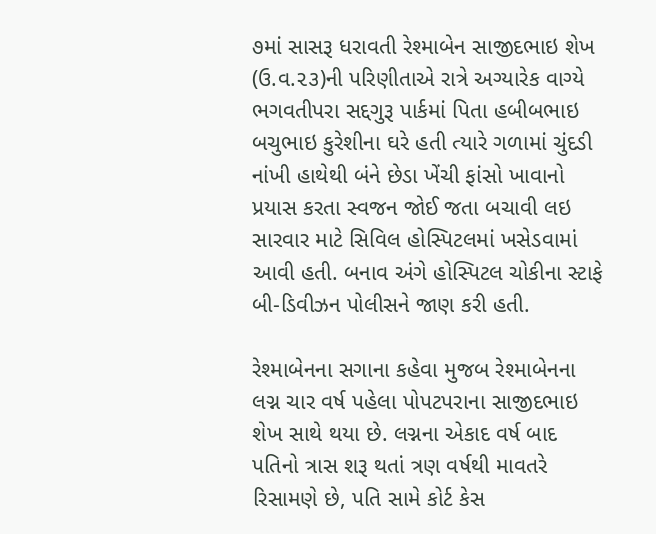૭માં સાસરૂ ધરાવતી રેશ્‍માબેન સાજીદભાઇ શેખ (ઉ.વ.૨૩)ની પરિણીતાએ રાત્રે અગ્યારેક વાગ્યે ભગવતીપરા સદ્દગુરૂ પાર્કમાં પિતા હબીબભાઇ બચુભાઇ કુરેશીના ઘરે હતી ત્યારે ગળામાં ચુંદડી નાંખી હાથેથી બંને છેડા ખેંચી ફાંસો ખાવાનો પ્રયાસ કરતા સ્વજન જોઈ જતા બચાવી લઇ સારવાર માટે સિવિલ હોસ્‍પિટલમાં ખસેડવામાં આવી હતી. બનાવ અંગે હોસ્પિટલ ચોકીના સ્ટાફે બી-ડિવીઝન પોલીસને જાણ કરી હતી.

રેશ્‍માબેનના સગાના કહેવા મુજબ રેશ્‍માબેનના લગ્ન ચાર વર્ષ પહેલા પોપટપરાના સાજીદભાઇ શેખ સાથે થયા છે. લગ્નના એકાદ વર્ષ બાદ પતિનો ત્રાસ શરૂ થતાં ત્રણ વર્ષથી માવતરે રિસામણે છે, પતિ સામે કોર્ટ કેસ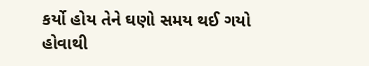કર્યો હોય તેને ઘણો સમય થઈ ગયો હોવાથી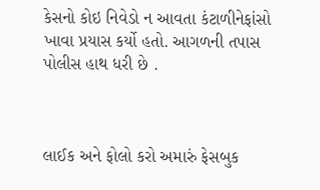કેસનો કોઇ નિવેડો ન આવતા કંટાળીનેફાંસો ખાવા પ્રયાસ કર્યો હતો. આગળની તપાસ પોલીસ હાથ ધરી છે .



લાઈક અને ફોલો કરો અમારું ફેસબુક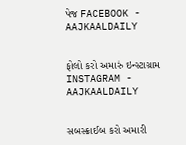પેજ FACEBOOK - AAJKAALDAILY


ફોલો કરો અમારું ઇન્સ્ટાગ્રામ INSTAGRAM - AAJKAALDAILY


સબસ્ક્રાઈબ કરો અમારી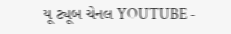યૂ ટ્યૂબ ચેનલ YOUTUBE -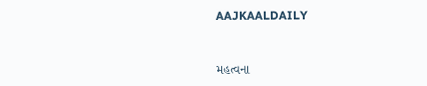AAJKAALDAILY


મહત્વના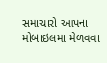સમાચારો આપના મોબાઇલમા મેળવવા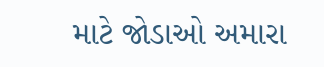માટે જોડાઓ અમારા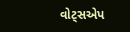વોટ્સએપ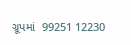ગ્રૂપમાં  99251 12230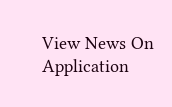View News On Application